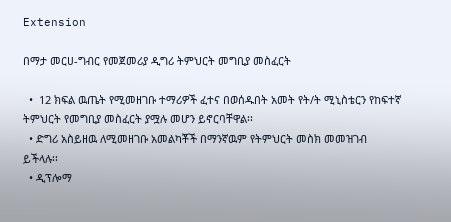Extension

በማታ መርሀ-ግብር የመጀመሪያ ዲግሪ ትምህርት መግቢያ መስፈርት

  •  12 ክፍል ዉጤት የሚመዘገቡ ተማሪዎች ፈተና በወሰዱበት አመት የት/ት ሚኒስቴርን የከፍተኛ ትምህርት የመግቢያ መስፈርት ያሟሉ መሆን ይኖርባቸዋል፡፡
  • ድግሪ አስይዘዉ ለሚመዘገቡ አመልካቾች በማንኛዉም የትምህርት መስክ መመዝገብ ይችላሉ፡፡
  • ዲፕሎማ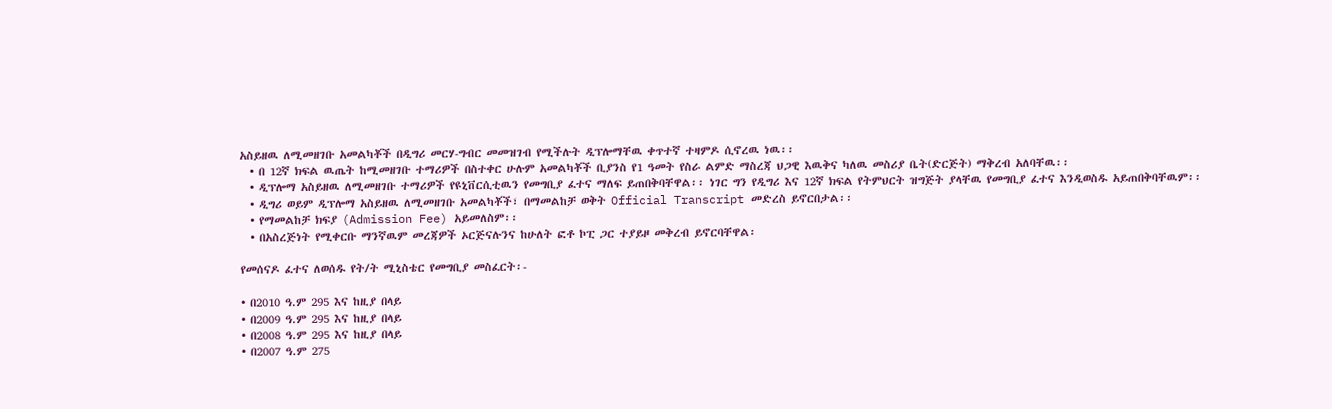አስይዘዉ ለሚመዘገቡ አመልካቾች በዲግሪ መርሃ-ግብር መመዝገብ የሚችሉት ዲፕሎማቸዉ ቀጥተኛ ተዛምዶ ሲኖረዉ ነዉ፡፡
  • በ 12ኛ ክፍል ዉጤት ከሚመዘገቡ ተማሪዎች በስተቀር ሁሉም አመልካቾች ቢያንስ የ1 ዓመት የስራ ልምድ ማስረጃ ህጋዊ እዉቅና ካለዉ መስሪያ ቤት(ድርጅት) ማቅረብ አለባቸዉ፡፡
  • ዲፕሎማ አስይዘዉ ለሚመዘገቡ ተማሪዎች የዩኒቨርሲቲዉን የመግቢያ ፈተና ማለፍ ይጠበቅባቸዋል፡፡ ነገር ግን የዲግሪ እና 12ኛ ክፍል የትምህርት ዝግጅት ያላቸዉ የመግቢያ ፈተና እንዲወስዱ አይጠበቅባቸዉም፡፡
  • ዲግሪ ወይም ዲፕሎማ አስይዘዉ ለሚመዘገቡ አመልካቾች፣ በማመልከቻ ወቅት Official Transcript መድረስ ይኖርበታል፡፡
  • የማመልከቻ ክፍያ (Admission Fee) አይመለስም፡፡
  • በአስረጅነት የሚቀርቡ ማንኛዉም መረጃዎች ኦርጅናሉንና ከሁለት ፎቶ ኮፒ ጋር ተያይዞ መቅረብ ይኖርባቸዋል፡

የመሰናዶ ፈተና ለወሰዱ የት/ት ሚኒስቴር የመግቢያ መስፈርት፡-

• በ2010 ዓ.ም 295 እና ከዚያ በላይ
• በ2009 ዓ.ም 295 እና ከዚያ በላይ
• በ2008 ዓ.ም 295 እና ከዚያ በላይ
• በ2007 ዓ.ም 275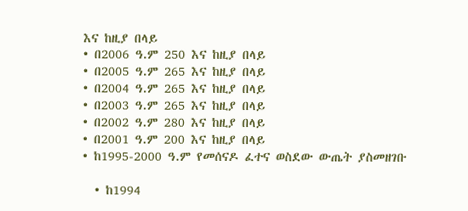እና ከዚያ በላይ
• በ2006 ዓ.ም 250 እና ከዚያ በላይ
• በ2005 ዓ.ም 265 እና ከዚያ በላይ
• በ2004 ዓ.ም 265 እና ከዚያ በላይ
• በ2003 ዓ.ም 265 እና ከዚያ በላይ
• በ2002 ዓ.ም 280 እና ከዚያ በላይ
• በ2001 ዓ.ም 200 እና ከዚያ በላይ
• ከ1995-2000 ዓ.ም የመሰናዶ ፈተና ወስደው ውጤት ያስመዘገቡ

  • ከ1994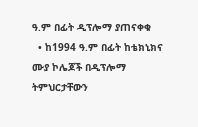ዓ.ም በፊት ዲፕሎማ ያጠናቀቁ
  • ከ1994 ዓ.ም በፊት ከቴክኒክና ሙያ ኮሌጆች በዲፕሎማ ትምህርታቸውን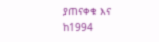ያጠናቀቁ እና ከ1994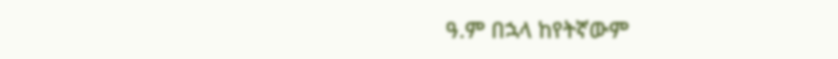ዓ.ም በኋላ ከየትኛውም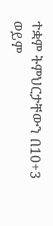ተቋም ትምህርታቸውን በ10+3 ወይም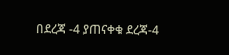በደረጃ -4 ያጠናቀቁ ደረጃ-4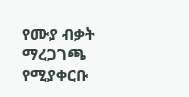የሙያ ብቃት ማረጋገጫ የሚያቀርቡ